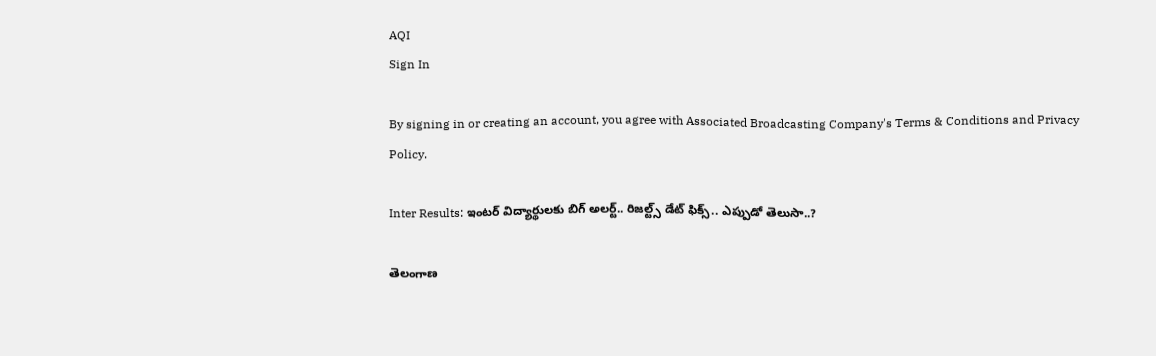AQI
Sign In

By signing in or creating an account, you agree with Associated Broadcasting Company's Terms & Conditions and Privacy Policy.

Inter Results: ఇంటర్ విద్యార్థులకు బిగ్ అలర్ట్.. రిజల్ట్స్ డేట్ ఫిక్స్.. ఎప్పుడో తెలుసా..?

తెలంగాణ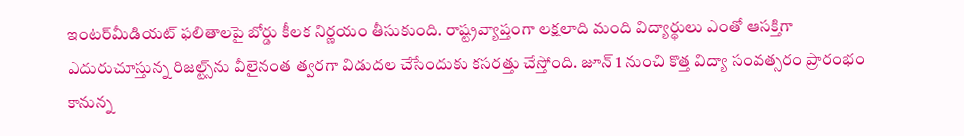ఇంటర్‌మీడియట్ ఫలితాలపై బోర్డు కీలక నిర్ణయం తీసుకుంది. రాష్ట్రవ్యాప్తంగా లక్షలాది మంది విద్యార్థులు ఎంతో ఆసక్తిగా ఎదురుచూస్తున్న రిజల్ట్స్‌ను వీలైనంత త్వరగా విడుదల చేసేందుకు కసరత్తు చేస్తోంది. జూన్ 1 నుంచి కొత్త విద్యా సంవత్సరం ప్రారంభం కానున్న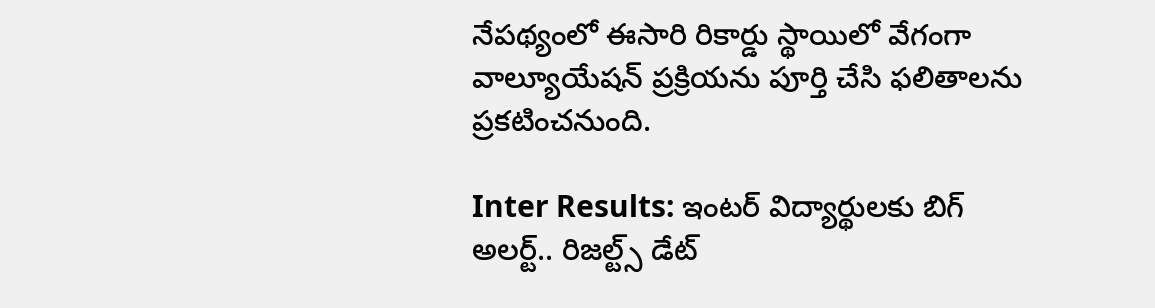నేపథ్యంలో ఈసారి రికార్డు స్థాయిలో వేగంగా వాల్యూయేషన్ ప్రక్రియను పూర్తి చేసి ఫలితాలను ప్రకటించనుంది.

Inter Results: ఇంటర్ విద్యార్థులకు బిగ్ అలర్ట్.. రిజల్ట్స్ డేట్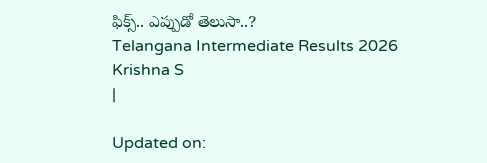ఫిక్స్.. ఎప్పుడో తెలుసా..?
Telangana Intermediate Results 2026
Krishna S
|

Updated on: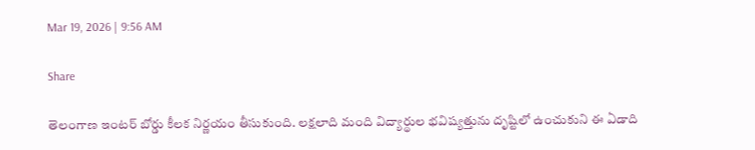Mar 19, 2026 | 9:56 AM

Share

తెలంగాణ ఇంటర్ బోర్డు కీలక నిర్ణయం తీసుకుంది. లక్షలాది మంది విద్యార్థుల భవిష్యత్తును దృష్టిలో ఉంచుకుని ఈ ఏడాది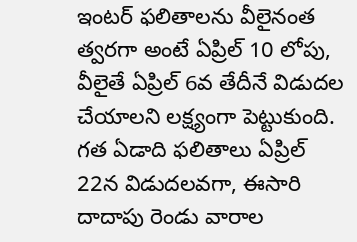ఇంటర్ ఫలితాలను వీలైనంత త్వరగా అంటే ఏప్రిల్ 10 లోపు, వీలైతే ఏప్రిల్ 6వ తేదీనే విడుదల చేయాలని లక్ష్యంగా పెట్టుకుంది. గత ఏడాది ఫలితాలు ఏప్రిల్ 22న విడుదలవగా, ఈసారి దాదాపు రెండు వారాల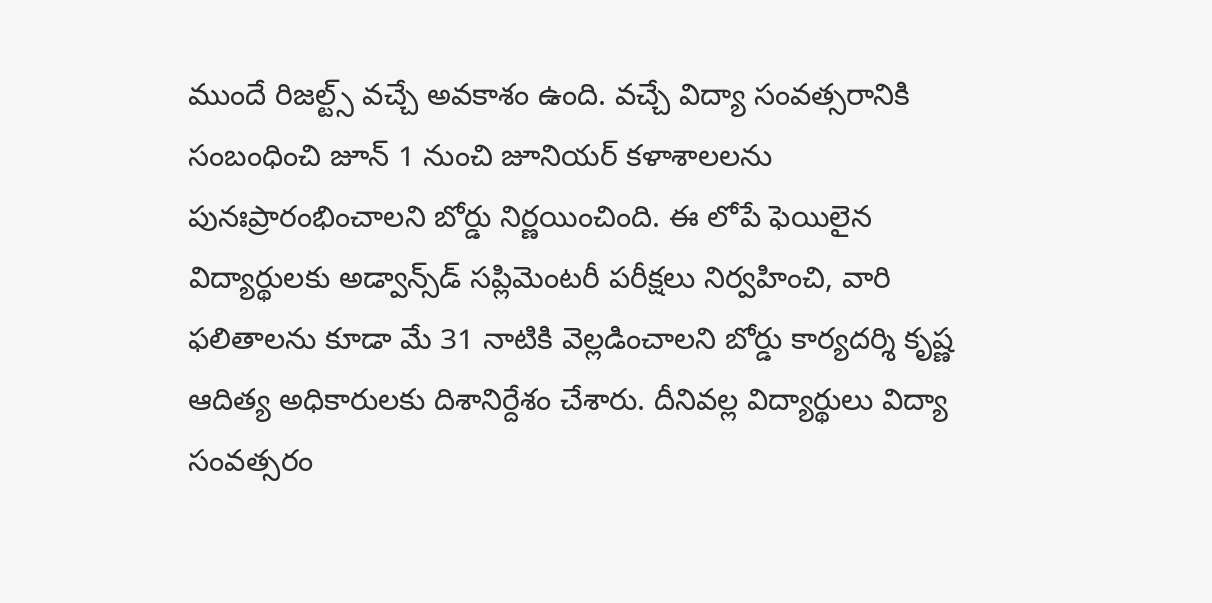ముందే రిజల్ట్స్ వచ్చే అవకాశం ఉంది. వచ్చే విద్యా సంవత్సరానికి సంబంధించి జూన్ 1 నుంచి జూనియర్ కళాశాలలను పునఃప్రారంభించాలని బోర్డు నిర్ణయించింది. ఈ లోపే ఫెయిలైన విద్యార్థులకు అడ్వాన్స్‌డ్ సప్లిమెంటరీ పరీక్షలు నిర్వహించి, వారి ఫలితాలను కూడా మే 31 నాటికి వెల్లడించాలని బోర్డు కార్యదర్శి కృష్ణ ఆదిత్య అధికారులకు దిశానిర్దేశం చేశారు. దీనివల్ల విద్యార్థులు విద్యా సంవత్సరం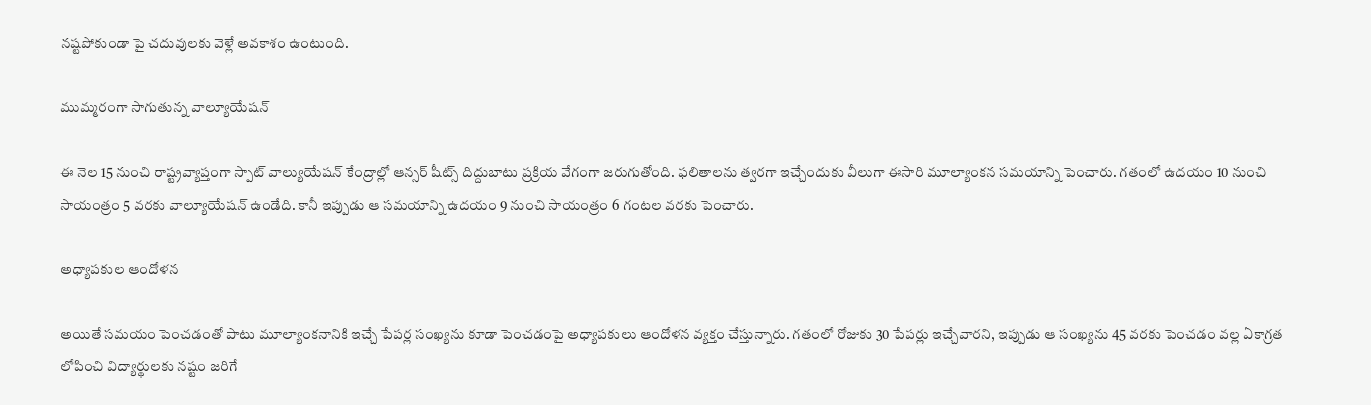నష్టపోకుండా పై చదువులకు వెళ్లే అవకాశం ఉంటుంది.

ముమ్మరంగా సాగుతున్న వాల్యూయేషన్

ఈ నెల 15 నుంచి రాష్ట్రవ్యాప్తంగా స్పాట్ వాల్యుయేషన్ కేంద్రాల్లో ఆన్సర్ షీట్స్ దిద్దుబాటు ప్రక్రియ వేగంగా జరుగుతోంది. ఫలితాలను త్వరగా ఇచ్చేందుకు వీలుగా ఈసారి మూల్యాంకన సమయాన్ని పెంచారు. గతంలో ఉదయం 10 నుంచి సాయంత్రం 5 వరకు వాల్యూయేషన్ ఉండేది. కానీ ఇప్పుడు ఆ సమయాన్ని ఉదయం 9 నుంచి సాయంత్రం 6 గంటల వరకు పెంచారు.

అధ్యాపకుల ఆందోళన

అయితే సమయం పెంచడంతో పాటు మూల్యాంకనానికి ఇచ్చే పేపర్ల సంఖ్యను కూడా పెంచడంపై అధ్యాపకులు ఆందోళన వ్యక్తం చేస్తున్నారు. గతంలో రోజుకు 30 పేపర్లు ఇచ్చేవారని, ఇప్పుడు ఆ సంఖ్యను 45 వరకు పెంచడం వల్ల ఏకాగ్రత లోపించి విద్యార్థులకు నష్టం జరిగే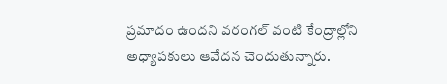ప్రమాదం ఉందని వరంగల్ వంటి కేంద్రాల్లోని అధ్యాపకులు ఆవేదన చెందుతున్నారు.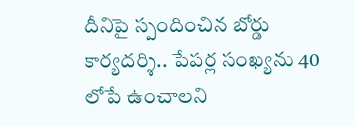దీనిపై స్పందించిన బోర్డు కార్యదర్శి.. పేపర్ల సంఖ్యను 40 లోపే ఉంచాలని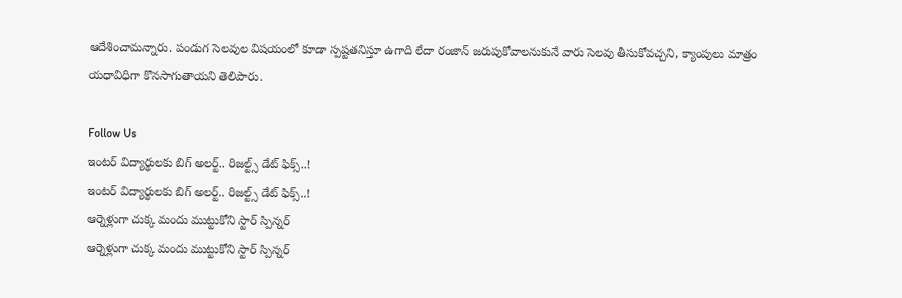ఆదేశించామన్నారు. పండుగ సెలవుల విషయంలో కూడా స్పష్టతనిస్తూ ఉగాది లేదా రంజాన్ జరుపుకోవాలనుకునే వారు సెలవు తీసుకోవచ్చని, క్యాంపులు మాత్రం యధావిధిగా కొనసాగుతాయని తెలిపారు.

Follow Us
ఇంటర్ విద్యార్థులకు బిగ్ అలర్ట్.. రిజల్ట్స్ డేట్ ఫిక్స్..!
ఇంటర్ విద్యార్థులకు బిగ్ అలర్ట్.. రిజల్ట్స్ డేట్ ఫిక్స్..!
ఆర్నెళ్లుగా చుక్క మందు ముట్టుకోని స్టార్ స్పిన్నర్
ఆర్నెళ్లుగా చుక్క మందు ముట్టుకోని స్టార్ స్పిన్నర్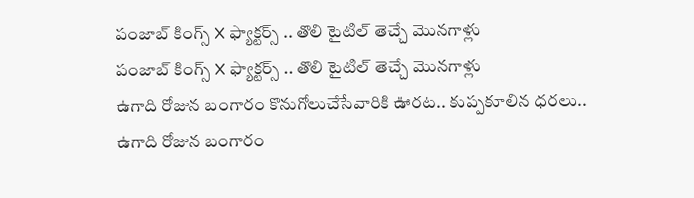పంజాబ్ కింగ్స్ X ఫ్యాక్టర్స్ .. తొలి టైటిల్ తెచ్చే మొనగాళ్లు
పంజాబ్ కింగ్స్ X ఫ్యాక్టర్స్ .. తొలి టైటిల్ తెచ్చే మొనగాళ్లు
ఉగాది రోజున బంగారం కొనుగోలుచేసేవారికి ఊరట.. కుప్పకూలిన ధరలు..
ఉగాది రోజున బంగారం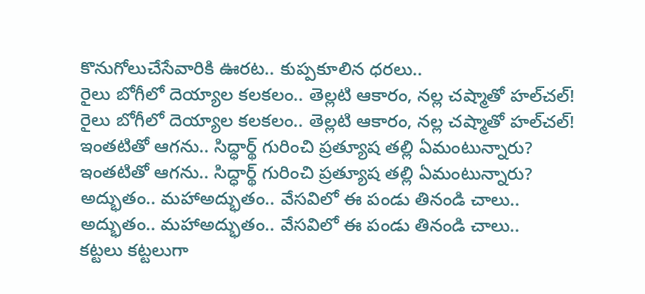కొనుగోలుచేసేవారికి ఊరట.. కుప్పకూలిన ధరలు..
రైలు బోగీలో దెయ్యాల కలకలం.. తెల్లటి ఆకారం, నల్ల చష్మాతో హల్‌చల్!
రైలు బోగీలో దెయ్యాల కలకలం.. తెల్లటి ఆకారం, నల్ల చష్మాతో హల్‌చల్!
ఇంతటితో ఆగను.. సిద్ధార్థ్ గురించి ప్రత్యూష తల్లి ఏమంటున్నారు?
ఇంతటితో ఆగను.. సిద్ధార్థ్ గురించి ప్రత్యూష తల్లి ఏమంటున్నారు?
అద్భుతం.. మహాఅద్భుతం.. వేసవిలో ఈ పండు తినండి చాలు..
అద్భుతం.. మహాఅద్భుతం.. వేసవిలో ఈ పండు తినండి చాలు..
కట్టలు కట్టలుగా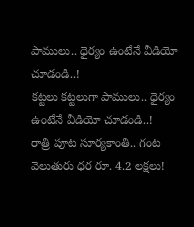పాములు.. ధైర్యం ఉంటేనే వీడియో చూడండి..!
కట్టలు కట్టలుగా పాములు.. ధైర్యం ఉంటేనే వీడియో చూడండి..!
రాత్రి పూట సూర్యకాంతి.. గంట వెలుతురు ధర రూ. 4.2 లక్షలు!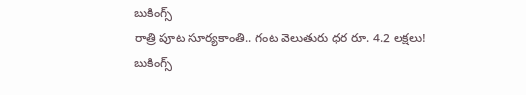బుకింగ్స్
రాత్రి పూట సూర్యకాంతి.. గంట వెలుతురు ధర రూ. 4.2 లక్షలు! బుకింగ్స్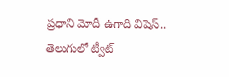ప్రధాని మోదీ ఉగాది విషెస్.. తెలుగులో ట్వీట్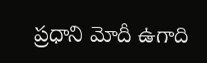ప్రధాని మోదీ ఉగాది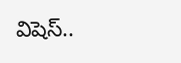విషెస్..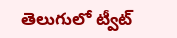తెలుగులో ట్వీట్